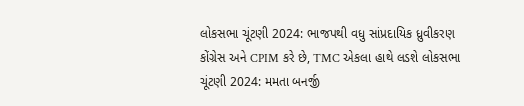લોકસભા ચૂંટણી 2024: ભાજપથી વધુ સાંપ્રદાયિક ધ્રુવીકરણ કોંગ્રેસ અને CPIM કરે છે, TMC એકલા હાથે લડશે લોકસભા ચૂંટણી 2024: મમતા બનર્જી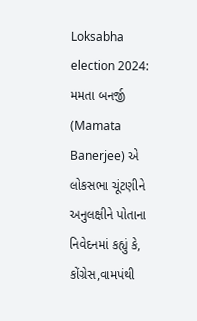Loksabha election 2024: મમતા બનર્જી (Mamata Banerjee) એ લોકસભા ચૂંટણીને અનુલક્ષીને પોતાના નિવેદનમાં કહ્યું કે, કોંગ્રેસ,વામપંથી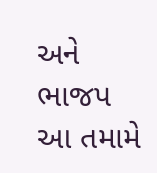અને ભાજપ આ તમામે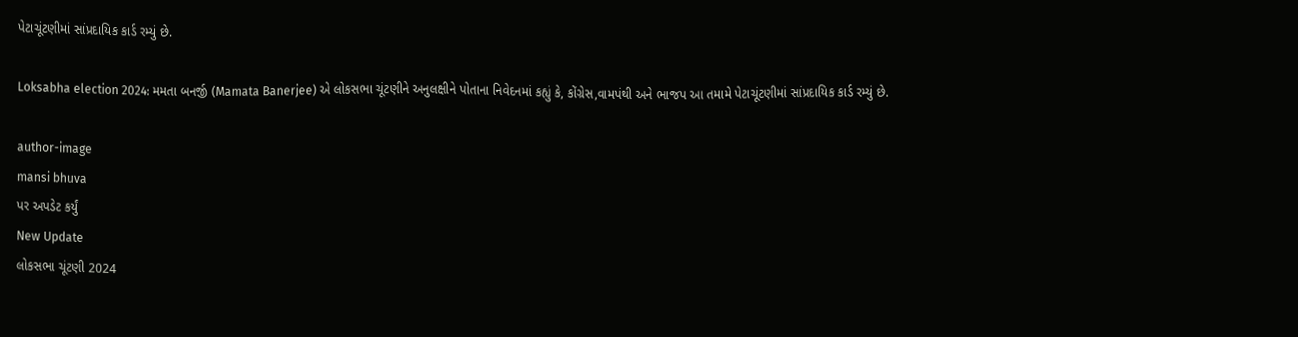પેટાચૂંટણીમાં સાંપ્રદાયિક કાર્ડ રમ્યું છે.

Loksabha election 2024: મમતા બનર્જી (Mamata Banerjee) એ લોકસભા ચૂંટણીને અનુલક્ષીને પોતાના નિવેદનમાં કહ્યું કે, કોંગ્રેસ,વામપંથી અને ભાજપ આ તમામે પેટાચૂંટણીમાં સાંપ્રદાયિક કાર્ડ રમ્યું છે.

author-image
mansi bhuva
પર અપડેટ કર્યું
New Update
લોકસભા ચૂંટણી 2024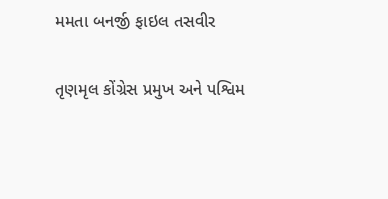મમતા બનર્જી ફાઇલ તસવીર

તૃણમૃલ કોંગ્રેસ પ્રમુખ અને પશ્વિમ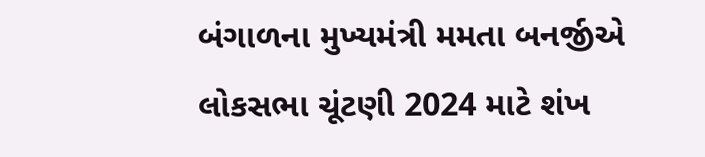બંગાળના મુખ્યમંત્રી મમતા બનર્જીએ લોકસભા ચૂંટણી 2024 માટે શંખ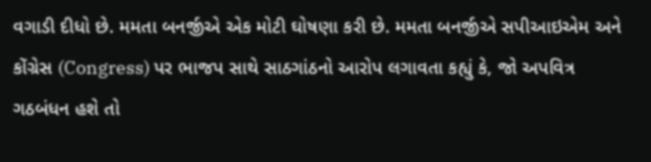વગાડી દીધો છે. મમતા બનર્જીએ એક મોટી ઘોષણા કરી છે. મમતા બનર્જીએ સપીઆઇએમ અને કોંગ્રેસ (Congress) પર ભાજપ સાથે સાઠગાંઠનો આરોપ લગાવતા કહ્યું કે, જો અપવિત્ર ગઠબંધન હશે તો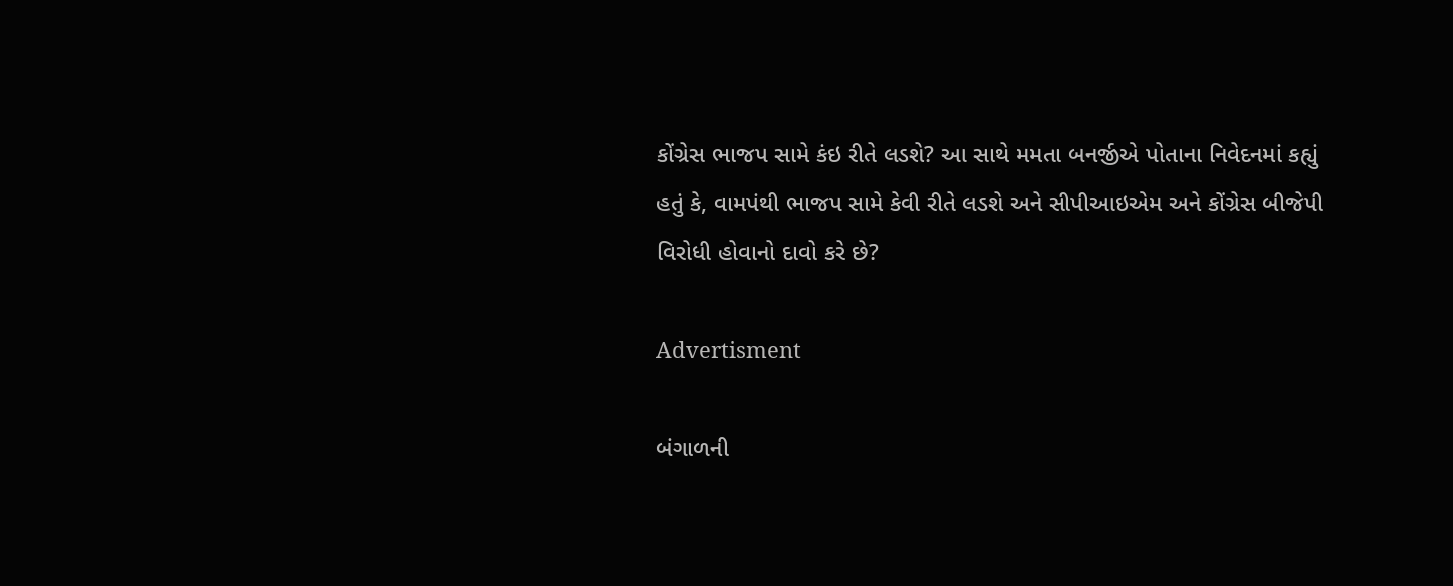કોંગ્રેસ ભાજપ સામે કંઇ રીતે લડશે? આ સાથે મમતા બનર્જીએ પોતાના નિવેદનમાં કહ્યું હતું કે, વામપંથી ભાજપ સામે કેવી રીતે લડશે અને સીપીઆઇએમ અને કોંગ્રેસ બીજેપી વિરોધી હોવાનો દાવો કરે છે?

Advertisment

બંગાળની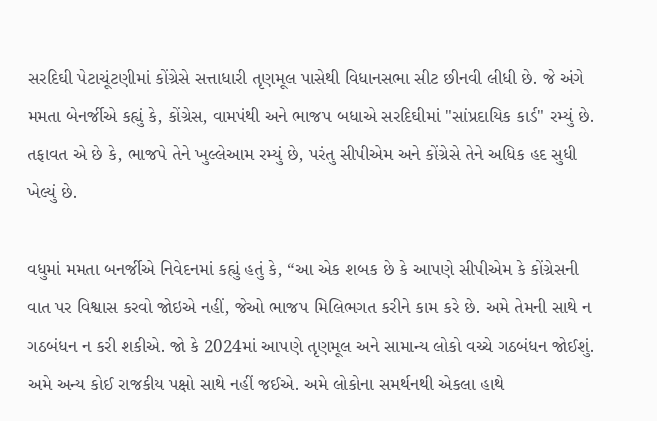સરદિઘી પેટાચૂંટણીમાં કોંગ્રેસે સત્તાધારી તૃણમૂલ પાસેથી વિધાનસભા સીટ છીનવી લીધી છે. જે અંગે મમતા બેનર્જીએ કહ્યું કે, કોંગ્રેસ, વામપંથી અને ભાજપ બધાએ સરદિઘીમાં "સાંપ્રદાયિક કાર્ડ" રમ્યું છે. તફાવત એ છે કે, ભાજપે તેને ખુલ્લેઆમ રમ્યું છે, પરંતુ સીપીએમ અને કોંગ્રેસે તેને અધિક હદ સુધી ખેલ્યું છે.

વધુમાં મમતા બનર્જીએ નિવેદનમાં કહ્યું હતું કે, “આ એક શબક છે કે આપણે સીપીએમ કે કોંગ્રેસની વાત પર વિશ્વાસ કરવો જોઇએ નહીં, જેઓ ભાજપ મિલિભગત કરીને કામ કરે છે. અમે તેમની સાથે ન ગઠબંધન ન કરી શકીએ. જો કે 2024માં આપણે તૃણમૂલ અને સામાન્ય લોકો વચ્ચે ગઠબંધન જોઈશું. અમે અન્ય કોઈ રાજકીય પક્ષો સાથે નહીં જઈએ. અમે લોકોના સમર્થનથી એકલા હાથે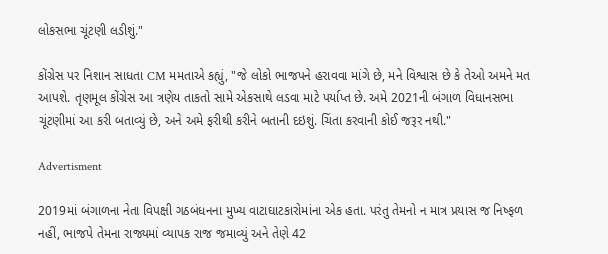લોકસભા ચૂંટણી લડીશું."

કોંગ્રેસ પર નિશાન સાધતા CM મમતાએ કહ્યું, "જે લોકો ભાજપને હરાવવા માંગે છે, મને વિશ્વાસ છે કે તેઓ અમને મત આપશે. તૃણમૂલ કોંગ્રેસ આ ત્રણેય તાકતો સામે એકસાથે લડવા માટે પર્યાપ્ત છે. અમે 2021ની બંગાળ વિધાનસભા ચૂંટણીમાં આ કરી બતાવ્યું છે, અને અમે ફરીથી કરીને બતાની દઇશું. ચિંતા કરવાની કોઈ જરૂર નથી."

Advertisment

2019માં બંગાળના નેતા વિપક્ષી ગઠબંધનના મુખ્ય વાટાઘાટકારોમાંના એક હતા. પરંતુ તેમનો ન માત્ર પ્રયાસ જ નિષ્ફળ નહીં, ભાજપે તેમના રાજ્યમાં વ્યાપક રાજ જમાવ્યું અને તેણે 42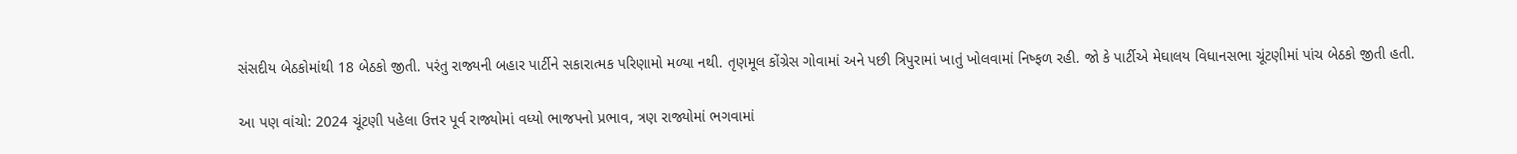સંસદીય બેઠકોમાંથી 18 બેઠકો જીતી. પરંતુ રાજ્યની બહાર પાર્ટીને સકારાત્મક પરિણામો મળ્યા નથી. તૃણમૂલ કોંગ્રેસ ગોવામાં અને પછી ત્રિપુરામાં ખાતું ખોલવામાં નિષ્ફળ રહી. જો કે પાર્ટીએ મેઘાલય વિધાનસભા ચૂંટણીમાં પાંચ બેઠકો જીતી હતી.

આ પણ વાંચો: 2024 ચૂંટણી પહેલા ઉત્તર પૂર્વ રાજ્યોમાં વધ્યો ભાજપનો પ્રભાવ, ત્રણ રાજ્યોમાં ભગવામાં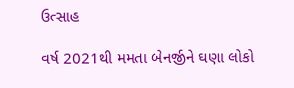ઉત્સાહ

વર્ષ 2021થી મમતા બેનર્જીને ઘણા લોકો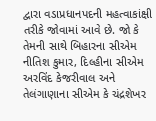દ્વારા વડાપ્રધાનપદની મહત્વાકાંક્ષી તરીકે જોવામાં આવે છે. જો કે તેમની સાથે બિહારના સીએમ નીતિશ કુમાર, દિલ્હીના સીએમ અરવિંદ કેજરીવાલ અને તેલંગાણાના સીએમ કે ચંદ્રશેખર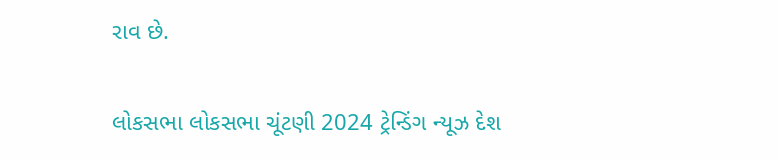રાવ છે.

લોકસભા લોકસભા ચૂંટણી 2024 ટ્રેન્ડિંગ ન્યૂઝ દેશ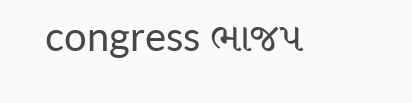congress ભાજપ